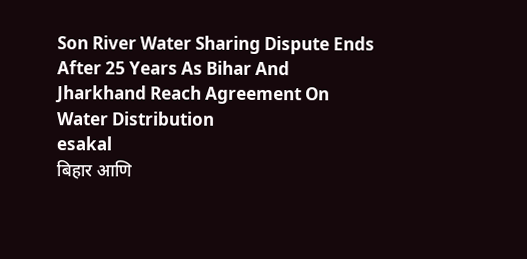Son River Water Sharing Dispute Ends After 25 Years As Bihar And Jharkhand Reach Agreement On Water Distribution
esakal
बिहार आणि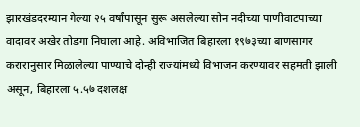झारखंडदरम्यान गेल्या २५ वर्षांपासून सुरू असलेल्या सोन नदीच्या पाणीवाटपाच्या वादावर अखेर तोडगा निघाला आहे. अविभाजित बिहारला १९७३च्या बाणसागर करारानुसार मिळालेल्या पाण्याचे दोन्ही राज्यांमध्ये विभाजन करण्यावर सहमती झाली असून, बिहारला ५.५७ दशलक्ष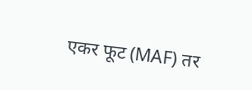एकर फूट (MAF) तर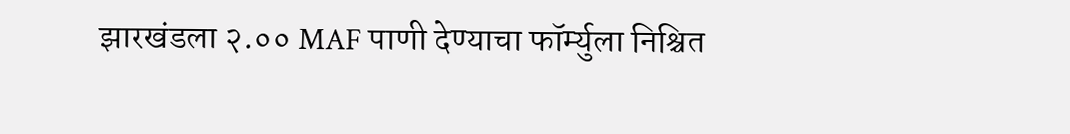झारखंडला २.०० MAF पाणी देण्याचा फॉर्म्युला निश्चित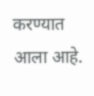करण्यात आला आहे.